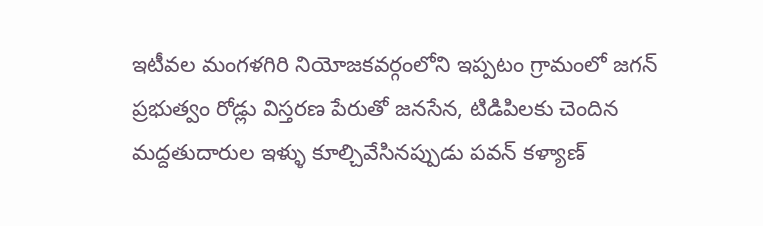ఇటీవల మంగళగిరి నియోజకవర్గంలోని ఇప్పటం గ్రామంలో జగన్ ప్రభుత్వం రోడ్లు విస్తరణ పేరుతో జనసేన, టిడిపిలకు చెందిన మద్దతుదారుల ఇళ్ళు కూల్చివేసినప్పుడు పవన్ కళ్యాణ్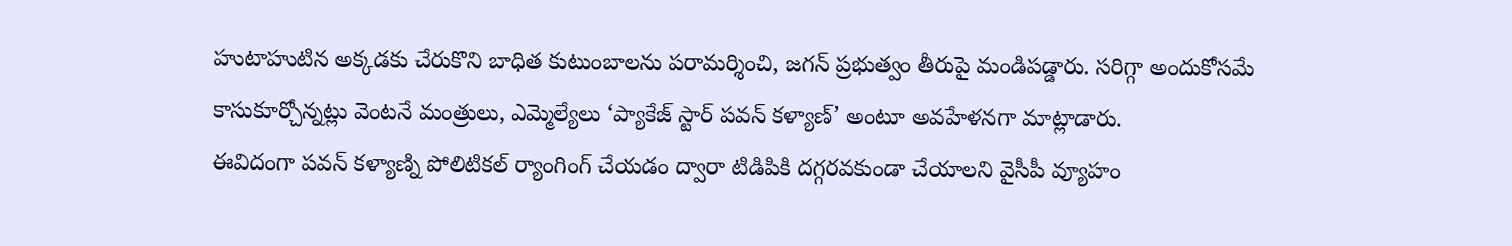హుటాహుటిన అక్కడకు చేరుకొని బాధిత కుటుంబాలను పరామర్శించి, జగన్ ప్రభుత్వం తీరుపై మండిపడ్డారు. సరిగ్గా అందుకోసమే కాసుకూర్చోన్నట్లు వెంటనే మంత్రులు, ఎమ్మెల్యేలు ‘ప్యాకేజ్ స్టార్ పవన్ కళ్యాణ్’ అంటూ అవహేళనగా మాట్లాడారు.
ఈవిదంగా పవన్ కళ్యాణ్ని పోలిటికల్ ర్యాంగింగ్ చేయడం ద్వారా టిడిపికి దగ్గరవకుండా చేయాలని వైసీపీ వ్యూహం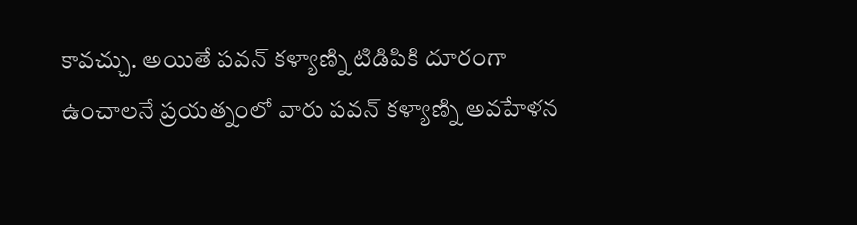కావచ్చు. అయితే పవన్ కళ్యాణ్ని టిడిపికి దూరంగా ఉంచాలనే ప్రయత్నంలో వారు పవన్ కళ్యాణ్ని అవహేళన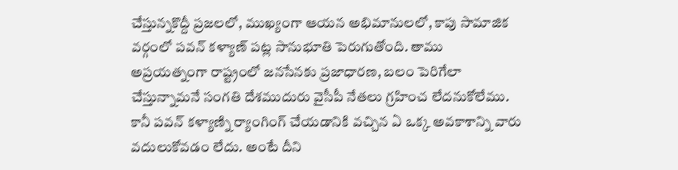చేస్తున్నకొద్దీ ప్రజలలో, ముఖ్యంగా ఆయన అభిమానులలో, కాపు సామాజిక వర్గంలో పవన్ కళ్యాణ్ పట్ల సానుభూతి పెరుగుతోంది. తాము అప్రయత్నంగా రాష్ట్రంలో జనసేనకు ప్రజాధారణ, బలం పెరిగేలా చేస్తున్నామనే సంగతి దేశముదురు వైసీపీ నేతలు గ్రహించ లేదనుకోలేము. కానీ పవన్ కళ్యాణ్ని ర్యాంగింగ్ చేయడానికి వచ్చిన ఏ ఒక్క అవకాశాన్ని వారు వదులుకోవడం లేదు. అంటే దీని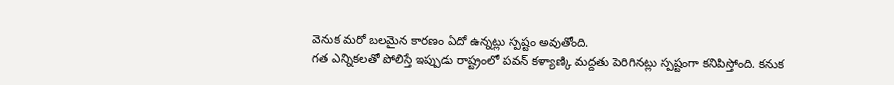వెనుక మరో బలమైన కారణం ఏదో ఉన్నట్లు స్పష్టం అవుతోంది.
గత ఎన్నికలతో పోలిస్తే ఇప్పుడు రాష్ట్రంలో పవన్ కళ్యాణ్కి మద్దతు పెరిగినట్లు స్పష్టంగా కనిపిస్తోంది. కనుక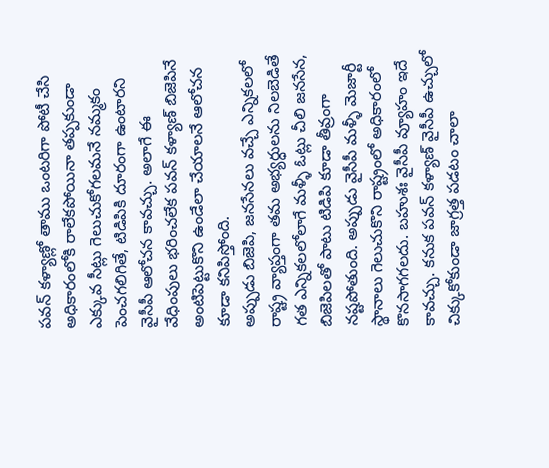పవన్ కళ్యాణ్లో తాము ఒంటరిగా పోటీ చేసి అధికారంలోకి రాలేకపోయినా తప్పకుండా ఎక్కువ సీట్లు గెలుచుకోగలమనే నమ్మకం పెంచగలిగితే, టిడిపికి దూరంగా ఉంటారని వైసీపీ ఆలోచన కావచ్చు. అలాగే ఈ వేధింపులు భరించలేక పవన్ కళ్యాణ్ బిజెపినే అంటిపెట్టుకొని ఉండేలా చేయాలనే ఆలోచన కూడా కనిపిస్తోంది.
అప్పుడు బిజెపి, జనసేనలు వచ్చే ఎన్నికలలో రాష్ట్ర వ్యాప్తంగా తమ అభ్యర్ధులను నిలబెడితే గత ఎన్నికలలోలాగే మళ్ళీ ఓట్లు చీలి జనసేన, బిజెపిలతో పాటు టిడిపి కూడా తీవ్రంగా నష్టపోతుంది. అప్పుడు వైసీపీ మళ్ళీ మెజార్టీ స్థానాలు గెలుచుకొని రాష్ట్రంలో అధికారంలో కొనసాగగలదు. బహుశః వైసీపీ వ్యూహం ఇదే కావచ్చు. కనుక పవన్ కళ్యాణ్ వైసీపీ ఉచ్చులో చిక్కుకోకుండా జాగ్రత్త పడటం చాలా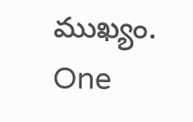ముఖ్యం.
One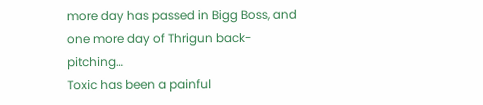more day has passed in Bigg Boss, and one more day of Thrigun back-pitching…
Toxic has been a painful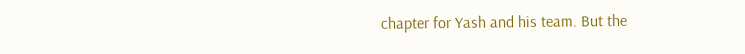chapter for Yash and his team. But the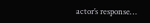actor’s response…